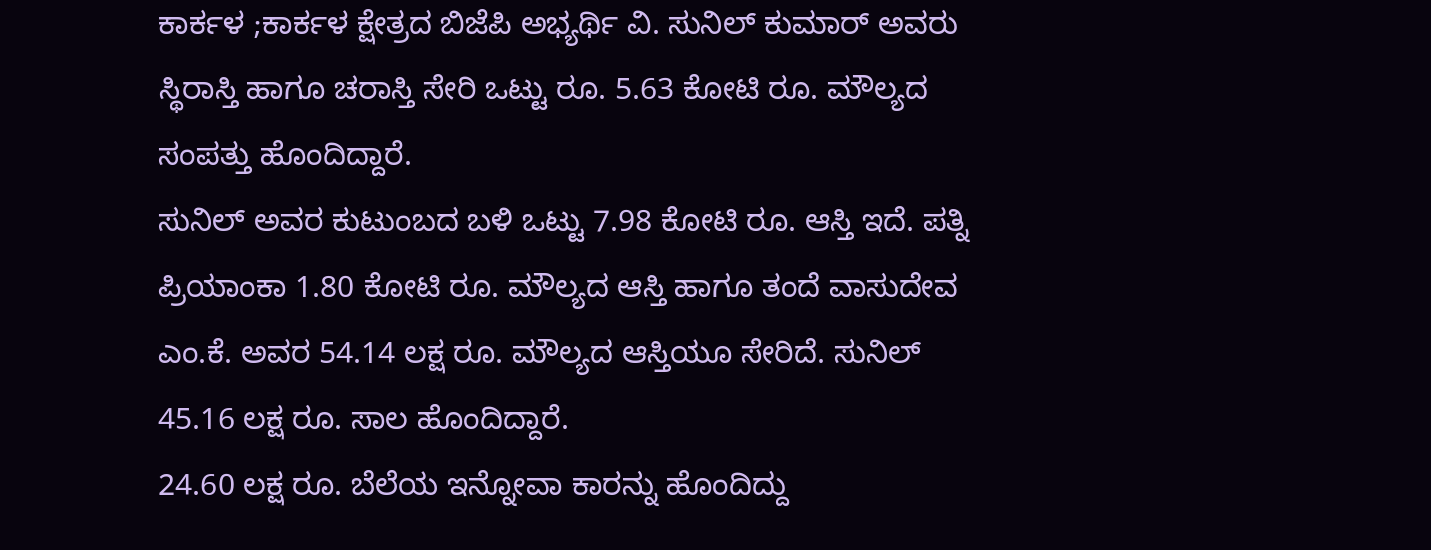ಕಾರ್ಕಳ ;ಕಾರ್ಕಳ ಕ್ಷೇತ್ರದ ಬಿಜೆಪಿ ಅಭ್ಯರ್ಥಿ ವಿ. ಸುನಿಲ್ ಕುಮಾರ್ ಅವರು ಸ್ಥಿರಾಸ್ತಿ ಹಾಗೂ ಚರಾಸ್ತಿ ಸೇರಿ ಒಟ್ಟು ರೂ. 5.63 ಕೋಟಿ ರೂ. ಮೌಲ್ಯದ ಸಂಪತ್ತು ಹೊಂದಿದ್ದಾರೆ.
ಸುನಿಲ್ ಅವರ ಕುಟುಂಬದ ಬಳಿ ಒಟ್ಟು 7.98 ಕೋಟಿ ರೂ. ಆಸ್ತಿ ಇದೆ. ಪತ್ನಿ ಪ್ರಿಯಾಂಕಾ 1.80 ಕೋಟಿ ರೂ. ಮೌಲ್ಯದ ಆಸ್ತಿ ಹಾಗೂ ತಂದೆ ವಾಸುದೇವ ಎಂ.ಕೆ. ಅವರ 54.14 ಲಕ್ಷ ರೂ. ಮೌಲ್ಯದ ಆಸ್ತಿಯೂ ಸೇರಿದೆ. ಸುನಿಲ್ 45.16 ಲಕ್ಷ ರೂ. ಸಾಲ ಹೊಂದಿದ್ದಾರೆ.
24.60 ಲಕ್ಷ ರೂ. ಬೆಲೆಯ ಇನ್ನೋವಾ ಕಾರನ್ನು ಹೊಂದಿದ್ದು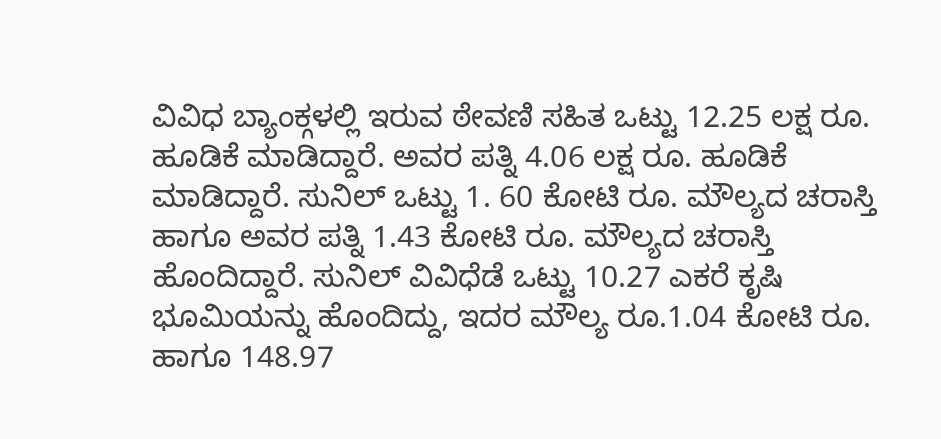ವಿವಿಧ ಬ್ಯಾಂಕ್ಗಳಲ್ಲಿ ಇರುವ ಠೇವಣಿ ಸಹಿತ ಒಟ್ಟು 12.25 ಲಕ್ಷ ರೂ. ಹೂಡಿಕೆ ಮಾಡಿದ್ದಾರೆ. ಅವರ ಪತ್ನಿ 4.06 ಲಕ್ಷ ರೂ. ಹೂಡಿಕೆ ಮಾಡಿದ್ದಾರೆ. ಸುನಿಲ್ ಒಟ್ಟು 1. 60 ಕೋಟಿ ರೂ. ಮೌಲ್ಯದ ಚರಾಸ್ತಿ ಹಾಗೂ ಅವರ ಪತ್ನಿ 1.43 ಕೋಟಿ ರೂ. ಮೌಲ್ಯದ ಚರಾಸ್ತಿ ಹೊಂದಿದ್ದಾರೆ. ಸುನಿಲ್ ವಿವಿಧೆಡೆ ಒಟ್ಟು 10.27 ಎಕರೆ ಕೃಷಿ ಭೂಮಿಯನ್ನು ಹೊಂದಿದ್ದು, ಇದರ ಮೌಲ್ಯ ರೂ.1.04 ಕೋಟಿ ರೂ. ಹಾಗೂ 148.97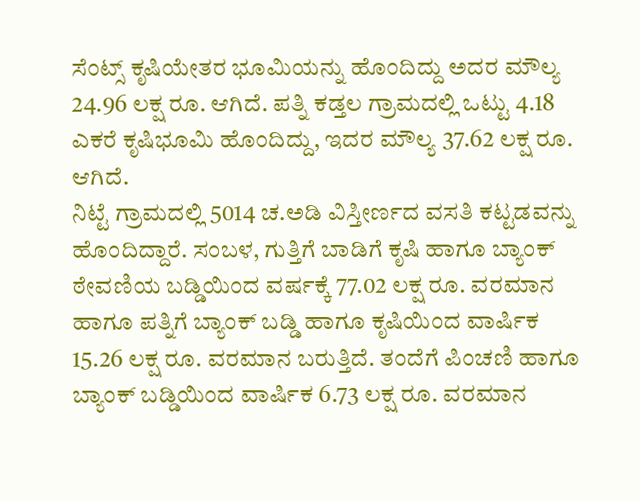ಸೆಂಟ್ಸ್ ಕೃಷಿಯೇತರ ಭೂಮಿಯನ್ನು ಹೊಂದಿದ್ದು ಅದರ ಮೌಲ್ಯ 24.96 ಲಕ್ಷ ರೂ. ಆಗಿದೆ. ಪತ್ನಿ ಕಡ್ತಲ ಗ್ರಾಮದಲ್ಲಿ ಒಟ್ಟು 4.18 ಎಕರೆ ಕೃಷಿಭೂಮಿ ಹೊಂದಿದ್ದು, ಇದರ ಮೌಲ್ಯ 37.62 ಲಕ್ಷ ರೂ. ಆಗಿದೆ.
ನಿಟ್ಟೆ ಗ್ರಾಮದಲ್ಲಿ 5014 ಚ.ಅಡಿ ವಿಸ್ತೀರ್ಣದ ವಸತಿ ಕಟ್ಟಡವನ್ನು ಹೊಂದಿದ್ದಾರೆ. ಸಂಬಳ, ಗುತ್ತಿಗೆ ಬಾಡಿಗೆ ಕೃಷಿ ಹಾಗೂ ಬ್ಯಾಂಕ್ ಠೇವಣಿಯ ಬಡ್ಡಿಯಿಂದ ವರ್ಷಕ್ಕೆ 77.02 ಲಕ್ಷ ರೂ. ವರಮಾನ ಹಾಗೂ ಪತ್ನಿಗೆ ಬ್ಯಾಂಕ್ ಬಡ್ಡಿ ಹಾಗೂ ಕೃಷಿಯಿಂದ ವಾರ್ಷಿಕ 15.26 ಲಕ್ಷ ರೂ. ವರಮಾನ ಬರುತ್ತಿದೆ. ತಂದೆಗೆ ಪಿಂಚಣಿ ಹಾಗೂ ಬ್ಯಾಂಕ್ ಬಡ್ಡಿಯಿಂದ ವಾರ್ಷಿಕ 6.73 ಲಕ್ಷ ರೂ. ವರಮಾನ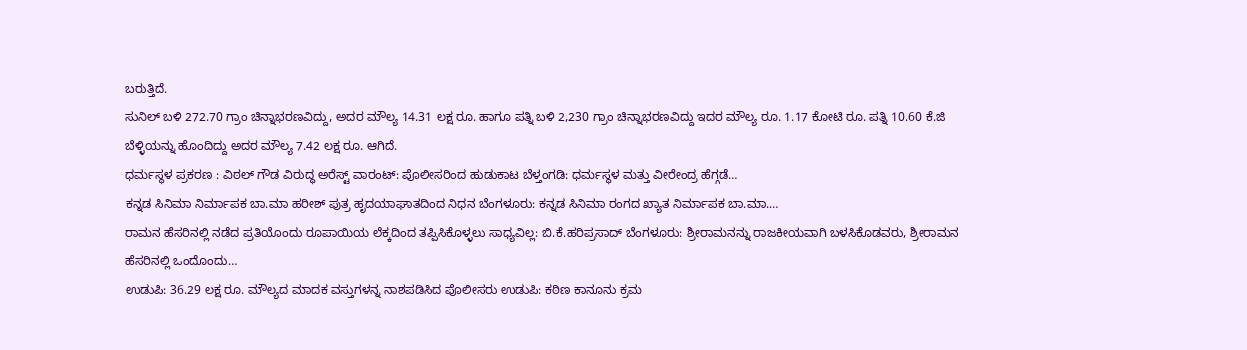ಬರುತ್ತಿದೆ.
ಸುನಿಲ್ ಬಳಿ 272.70 ಗ್ರಾಂ ಚಿನ್ನಾಭರಣವಿದ್ದು, ಅದರ ಮೌಲ್ಯ 14.31 ಲಕ್ಷ ರೂ. ಹಾಗೂ ಪತ್ನಿ ಬಳಿ 2,230 ಗ್ರಾಂ ಚಿನ್ನಾಭರಣವಿದ್ದು ಇದರ ಮೌಲ್ಯ ರೂ. 1.17 ಕೋಟಿ ರೂ. ಪತ್ನಿ 10.60 ಕೆ.ಜಿ ಬೆಳ್ಳಿಯನ್ನು ಹೊಂದಿದ್ದು ಅದರ ಮೌಲ್ಯ 7.42 ಲಕ್ಷ ರೂ. ಆಗಿದೆ.
ಧರ್ಮಸ್ಥಳ ಪ್ರಕರಣ : ವಿಠಲ್ ಗೌಡ ವಿರುದ್ಧ ಅರೆಸ್ಟ್ ವಾರಂಟ್: ಪೊಲೀಸರಿಂದ ಹುಡುಕಾಟ ಬೆಳ್ತಂಗಡಿ: ಧರ್ಮಸ್ಥಳ ಮತ್ತು ವೀರೇಂದ್ರ ಹೆಗ್ಗಡೆ…
ಕನ್ನಡ ಸಿನಿಮಾ ನಿರ್ಮಾಪಕ ಬಾ.ಮಾ ಹರೀಶ್ ಪುತ್ರ ಹೃದಯಾಘಾತದಿಂದ ನಿಧನ ಬೆಂಗಳೂರು: ಕನ್ನಡ ಸಿನಿಮಾ ರಂಗದ ಖ್ಯಾತ ನಿರ್ಮಾಪಕ ಬಾ.ಮಾ.…
ರಾಮನ ಹೆಸರಿನಲ್ಲಿ ನಡೆದ ಪ್ರತಿಯೊಂದು ರೂಪಾಯಿಯ ಲೆಕ್ಕದಿಂದ ತಪ್ಪಿಸಿಕೊಳ್ಳಲು ಸಾಧ್ಯವಿಲ್ಲ: ಬಿ.ಕೆ.ಹರಿಪ್ರಸಾದ್ ಬೆಂಗಳೂರು: ಶ್ರೀರಾಮನನ್ನು ರಾಜಕೀಯವಾಗಿ ಬಳಸಿಕೊಡವರು, ಶ್ರೀರಾಮನ ಹೆಸರಿನಲ್ಲಿ ಒಂದೊಂದು…
ಉಡುಪಿ: 36.29 ಲಕ್ಷ ರೂ. ಮೌಲ್ಯದ ಮಾದಕ ವಸ್ತುಗಳನ್ನ ನಾಶಪಡಿಸಿದ ಪೊಲೀಸರು ಉಡುಪಿ: ಕಠಿಣ ಕಾನೂನು ಕ್ರಮ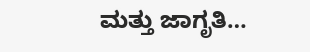ಮತ್ತು ಜಾಗೃತಿ…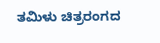ತಮಿಳು ಚಿತ್ರರಂಗದ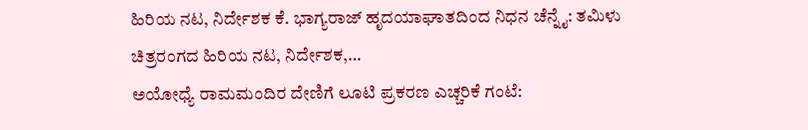ಹಿರಿಯ ನಟ, ನಿರ್ದೇಶಕ ಕೆ. ಭಾಗ್ಯರಾಜ್ ಹೃದಯಾಘಾತದಿಂದ ನಿಧನ ಚೆನ್ನೈ: ತಮಿಳು ಚಿತ್ರರಂಗದ ಹಿರಿಯ ನಟ, ನಿರ್ದೇಶಕ,…
ಅಯೋಧ್ಯೆ ರಾಮಮಂದಿರ ದೇಣಿಗೆ ಲೂಟಿ ಪ್ರಕರಣ ಎಚ್ಚರಿಕೆ ಗಂಟೆ: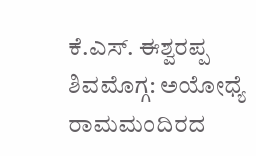ಕೆ.ಎಸ್. ಈಶ್ವರಪ್ಪ ಶಿವಮೊಗ್ಗ: ಅಯೋಧ್ಯೆ ರಾಮಮಂದಿರದ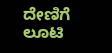ದೇಣಿಗೆ ಲೂಟಿ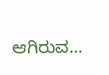ಆಗಿರುವ…